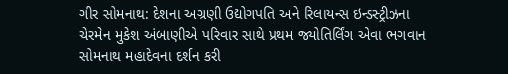ગીર સોમનાથ: દેશના અગ્રણી ઉદ્યોગપતિ અને રિલાયન્સ ઇન્ડસ્ટ્રીઝના ચેરમેન મુકેશ અંબાણીએ પરિવાર સાથે પ્રથમ જ્યોતિર્લિંગ એવા ભગવાન સોમનાથ મહાદેવના દર્શન કરી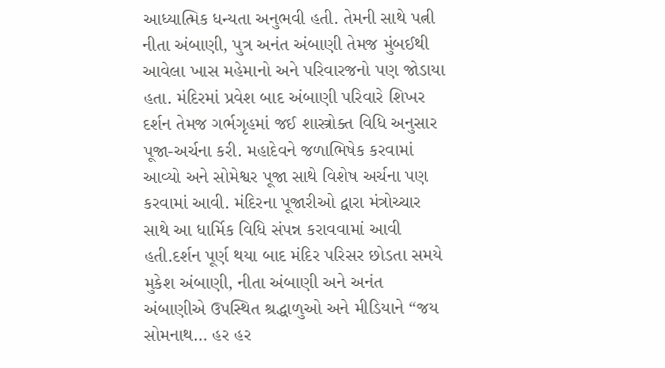આધ્યાત્મિક ધન્યતા અનુભવી હતી. તેમની સાથે પત્ની નીતા અંબાણી, પુત્ર અનંત અંબાણી તેમજ મુંબઈથી આવેલા ખાસ મહેમાનો અને પરિવારજનો પણ જોડાયા હતા. મંદિરમાં પ્રવેશ બાદ અંબાણી પરિવારે શિખર દર્શન તેમજ ગર્ભગૃહમાં જઈ શાસ્ત્રોક્ત વિધિ અનુસાર પૂજા-અર્ચના કરી. મહાદેવને જળાભિષેક કરવામાં આવ્યો અને સોમેશ્વર પૂજા સાથે વિશેષ અર્ચના પણ કરવામાં આવી. મંદિરના પૂજારીઓ દ્વારા મંત્રોચ્ચાર સાથે આ ધાર્મિક વિધિ સંપન્ન કરાવવામાં આવી હતી.દર્શન પૂર્ણ થયા બાદ મંદિર પરિસર છોડતા સમયે મુકેશ અંબાણી, નીતા અંબાણી અને અનંત અંબાણીએ ઉપસ્થિત શ્રદ્ધાળુઓ અને મીડિયાને “જય સોમનાથ… હર હર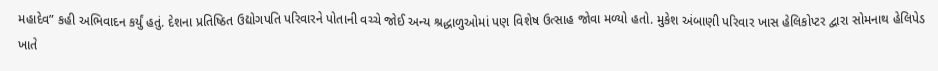મહાદેવ” કહી અભિવાદન કર્યું હતું. દેશના પ્રતિષ્ઠિત ઉદ્યોગપતિ પરિવારને પોતાની વચ્ચે જોઈ અન્ય શ્રદ્ધાળુઓમાં પણ વિશેષ ઉત્સાહ જોવા મળ્યો હતો. મુકેશ અંબાણી પરિવાર ખાસ હેલિકોપ્ટર દ્વારા સોમનાથ હેલિપેડ ખાતે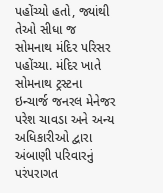પહોંચ્યો હતો, જ્યાંથી તેઓ સીધા જ સોમનાથ મંદિર પરિસર પહોંચ્યા. મંદિર ખાતે સોમનાથ ટ્રસ્ટના ઇન્ચાર્જ જનરલ મેનેજર પરેશ ચાવડા અને અન્ય અધિકારીઓ દ્વારા અંબાણી પરિવારનું પરંપરાગત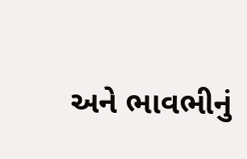અને ભાવભીનું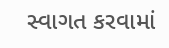સ્વાગત કરવામાં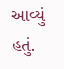આવ્યું હતું.